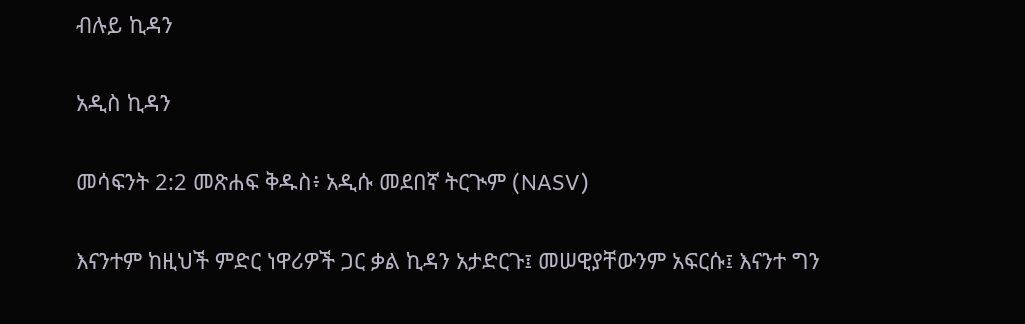ብሉይ ኪዳን

አዲስ ኪዳን

መሳፍንት 2:2 መጽሐፍ ቅዱስ፥ አዲሱ መደበኛ ትርጒም (NASV)

እናንተም ከዚህች ምድር ነዋሪዎች ጋር ቃል ኪዳን አታድርጉ፤ መሠዊያቸውንም አፍርሱ፤ እናንተ ግን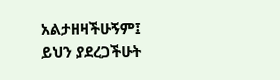አልታዘዛችሁኝም፤ ይህን ያደረጋችሁት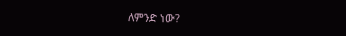ለምንድ ነው?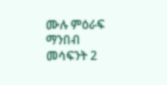ሙሉ ምዕራፍ ማንበብ መሳፍንት 2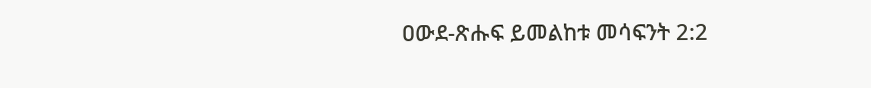ዐውደ-ጽሑፍ ይመልከቱ መሳፍንት 2:2